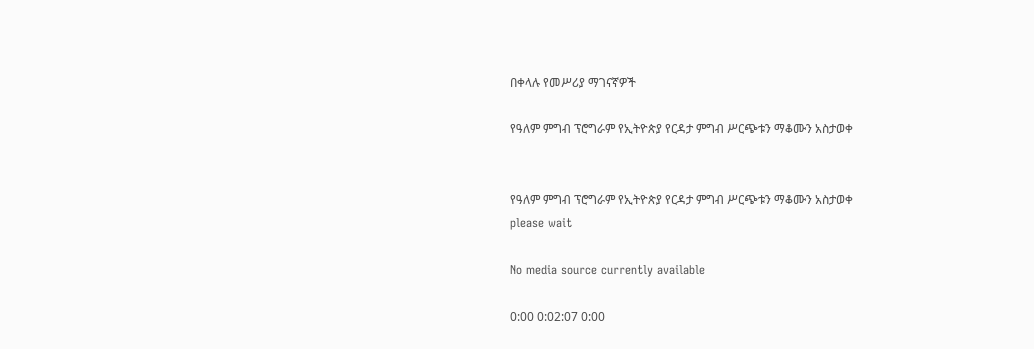በቀላሉ የመሥሪያ ማገናኛዎች

የዓለም ምግብ ፕሮግራም የኢትዮጵያ የርዳታ ምግብ ሥርጭቱን ማቆሙን አስታወቀ


የዓለም ምግብ ፕሮግራም የኢትዮጵያ የርዳታ ምግብ ሥርጭቱን ማቆሙን አስታወቀ
please wait

No media source currently available

0:00 0:02:07 0:00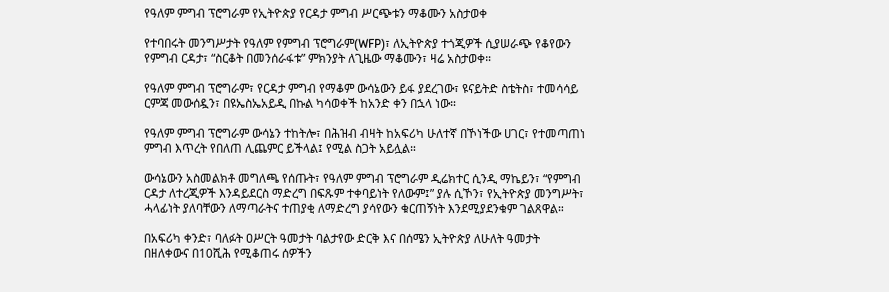የዓለም ምግብ ፕሮግራም የኢትዮጵያ የርዳታ ምግብ ሥርጭቱን ማቆሙን አስታወቀ

የተባበሩት መንግሥታት የዓለም የምግብ ፕሮግራም(WFP)፣ ለኢትዮጵያ ተጎጂዎች ሲያሠራጭ የቆየውን የምግብ ርዳታ፣ “ስርቆት በመንሰራፋቱ” ምክንያት ለጊዜው ማቆሙን፣ ዛሬ አስታወቀ።

የዓለም ምግብ ፕሮግራም፣ የርዳታ ምግብ የማቆም ውሳኔውን ይፋ ያደረገው፣ ዩናይትድ ስቴትስ፣ ተመሳሳይ ርምጃ መውሰዷን፣ በዩኤስኤአይዲ በኩል ካሳወቀች ከአንድ ቀን በኋላ ነው።

የዓለም ምግብ ፕሮግራም ውሳኔን ተከትሎ፣ በሕዝብ ብዛት ከአፍሪካ ሁለተኛ በኾነችው ሀገር፣ የተመጣጠነ ምግብ እጥረት የበለጠ ሊጨምር ይችላል፤ የሚል ስጋት አይሏል።

ውሳኔውን አስመልክቶ መግለጫ የሰጡት፣ የዓለም ምግብ ፕሮግራም ዲሬክተር ሲንዲ ማኬይን፣ “የምግብ ርዳታ ለተረጂዎች እንዳይደርስ ማድረግ በፍጹም ተቀባይነት የለውም፤” ያሉ ሲኾን፣ የኢትዮጵያ መንግሥት፣ ሓላፊነት ያለባቸውን ለማጣራትና ተጠያቂ ለማድረግ ያሳየውን ቁርጠኝነት እንደሚያደንቁም ገልጸዋል።

በአፍሪካ ቀንድ፣ ባለፉት ዐሥርት ዓመታት ባልታየው ድርቅ እና በሰሜን ኢትዮጵያ ለሁለት ዓመታት በዘለቀውና በ10ሺሕ የሚቆጠሩ ሰዎችን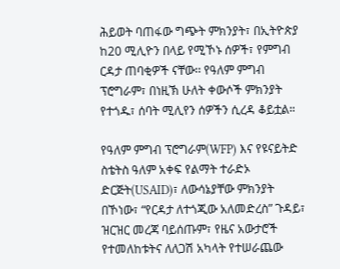ሕይወት ባጠፋው ግጭት ምክንያት፣ በኢትዮጵያ ከ20 ሚሊዮን በላይ የሚኾኑ ሰዎች፣ የምግብ ርዳታ ጠባቂዎች ናቸው፡፡ የዓለም ምግብ ፕሮግራም፣ በነዚኽ ሁለት ቀውሶች ምክንያት የተጎዱ፣ ሰባት ሚሊየን ሰዎችን ሲረዳ ቆይቷል።

የዓለም ምግብ ፕሮግራም(WFP) እና የዩናይትድ ስቴትስ ዓለም አቀፍ የልማት ተራድኦ ድርጅት(USAID)፣ ለውሳኔያቸው ምክንያት በኾነው፣ “የርዳታ ለተጎጂው አለመድረስ” ጉዳይ፣ ዝርዝር መረጃ ባይሰጡም፣ የዜና አውታሮች የተመለከቱትና ለለጋሽ አካላት የተሠራጨው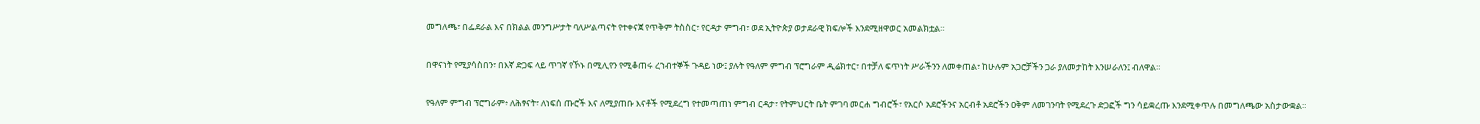መግለጫ፣ በፌደራል እና በክልል መንግሥታት ባለሥልጣናት የተቀናጀ የጥቅም ትስስር፣ የርዳታ ምግብ፣ ወደ ኢትዮጵያ ወታደራዊ ክፍሎች እንደሚዘዋወር አመልክቷል።

በዋናነት የሚያሳስበን፣ በእኛ ድጋፍ ላይ ጥገኛ የኾኑ በሚሊየን የሚቆጠሩ ረኀብተኞች ጉዳይ ነው፤ ያሉት የዓለም ምግብ ፕሮግራም ዲሬክተር፣ በተቻለ ፍጥነት ሥራችንን ለመቀጠል፣ ከሁሉም አጋሮቻችን ጋራ ያለመታከት እንሠራለን፤ ብለዋል።

የዓለም ምግብ ፕሮግራም፥ ለሕፃናት፣ ለነፍሰ ጡሮች እና ለሚያጠቡ እናቶች የሚደረግ የተመጣጠነ ምግብ ርዳታ፣ የትምህርት ቤት ምገባ መርሐ ግብሮች፣ የአርሶ አደሮችንና አርብቶ አደሮችን ዐቅም ለመገንባት የሚደረጉ ድጋፎች ግን ሳይቋረጡ እንደሚቀጥሉ በመግለጫው አስታውቋል።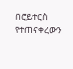በሮይተርስ የተጠናቀረውን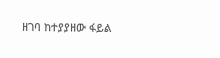ዘገባ ከተያያዘው ፋይል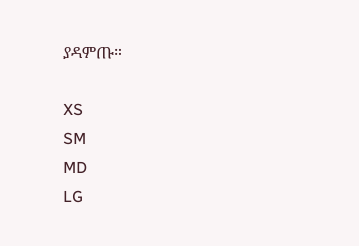ያዳምጡ።

XS
SM
MD
LG